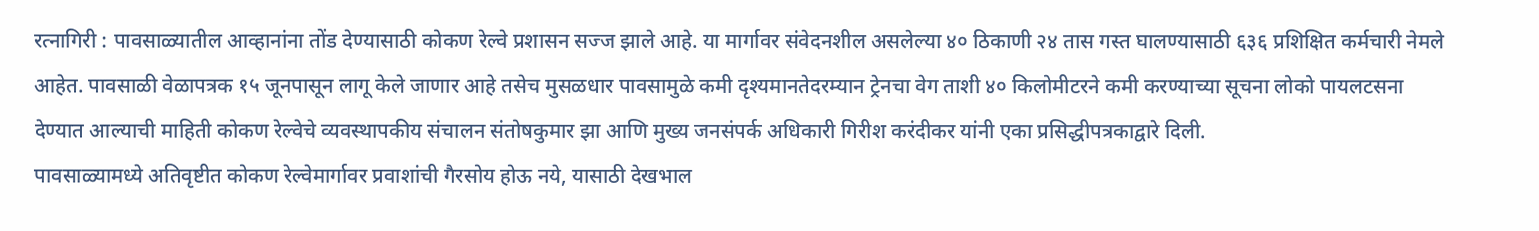रत्नागिरी : पावसाळ्यातील आव्हानांना तोंड देण्यासाठी कोकण रेल्वे प्रशासन सज्ज झाले आहे. या मार्गावर संवेदनशील असलेल्या ४० ठिकाणी २४ तास गस्त घालण्यासाठी ६३६ प्रशिक्षित कर्मचारी नेमले आहेत. पावसाळी वेळापत्रक १५ जूनपासून लागू केले जाणार आहे तसेच मुसळधार पावसामुळे कमी दृश्यमानतेदरम्यान ट्रेनचा वेग ताशी ४० किलोमीटरने कमी करण्याच्या सूचना लोको पायलटसना देण्यात आल्याची माहिती कोकण रेल्वेचे व्यवस्थापकीय संचालन संतोषकुमार झा आणि मुख्य जनसंपर्क अधिकारी गिरीश करंदीकर यांनी एका प्रसिद्धीपत्रकाद्वारे दिली.
पावसाळ्यामध्ये अतिवृष्टीत कोकण रेल्वेमार्गावर प्रवाशांची गैरसोय होऊ नये, यासाठी देखभाल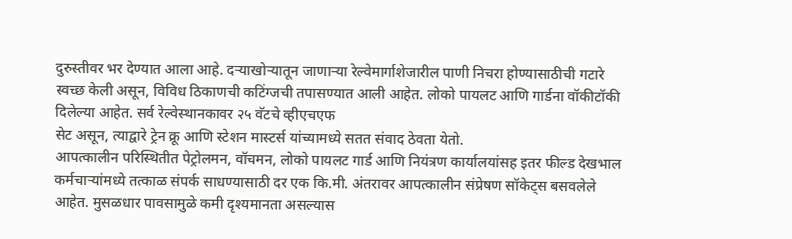दुरुस्तीवर भर देण्यात आला आहे. दऱ्याखोऱ्यातून जाणाऱ्या रेल्वेमार्गाशेजारील पाणी निचरा होण्यासाठीची गटारे स्वच्छ केली असून, विविध ठिकाणची कटिंग्जची तपासण्यात आली आहेत. लोको पायलट आणि गार्डना वॉकीटॉकी दिलेल्या आहेत. सर्व रेल्वेस्थानकावर २५ वॅटचे व्हीएचएफ
सेट असून, त्याद्वारे ट्रेन क्रू आणि स्टेशन मास्टर्स यांच्यामध्ये सतत संवाद ठेवता येतो.
आपत्कालीन परिस्थितीत पेट्रोलमन, वॉचमन, लोको पायलट गार्ड आणि नियंत्रण कार्यालयांसह इतर फील्ड देखभाल कर्मचाऱ्यांमध्ये तत्काळ संपर्क साधण्यासाठी दर एक कि.मी. अंतरावर आपत्कालीन संप्रेषण सॉकेट्स बसवलेले आहेत. मुसळधार पावसामुळे कमी दृश्यमानता असल्यास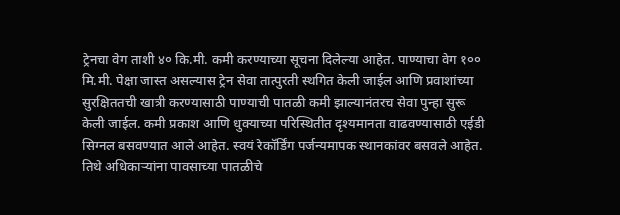ट्रेनचा वेग ताशी ४० कि.मी. कमी करण्याच्या सूचना दिलेल्या आहेत. पाण्याचा वेग १०० मि.मी. पेक्षा जास्त असल्यास ट्रेन सेवा तात्पुरती स्थगित केली जाईल आणि प्रवाशांच्या सुरक्षिततची खात्री करण्यासाठी पाण्याची पातळी कमी झाल्यानंतरच सेवा पुन्हा सुरू केली जाईल. कमी प्रकाश आणि धुक्याच्या परिस्थितीत दृश्यमानता वाढवण्यासाठी एईडी सिग्नल बसवण्यात आले आहेत. स्वयं रेकॉर्डिंग पर्जन्यमापक स्थानकांवर बसवले आहेत. तिथे अधिकाऱ्यांना पावसाच्या पातळीचे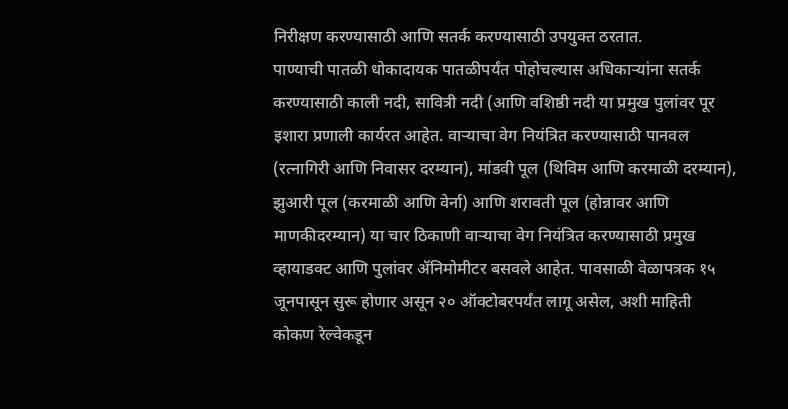निरीक्षण करण्यासाठी आणि सतर्क करण्यासाठी उपयुक्त ठरतात.
पाण्याची पातळी धोकादायक पातळीपर्यंत पोहोचल्यास अधिकाऱ्यांना सतर्क करण्यासाठी काली नदी, सावित्री नदी (आणि वशिष्ठी नदी या प्रमुख पुलांवर पूर इशारा प्रणाली कार्यरत आहेत. वाऱ्याचा वेग नियंत्रित करण्यासाठी पानवल (रत्नागिरी आणि निवासर दरम्यान), मांडवी पूल (थिविम आणि करमाळी दरम्यान), झुआरी पूल (करमाळी आणि वेर्ना) आणि शरावती पूल (होन्नावर आणि माणकीदरम्यान) या चार ठिकाणी वाऱ्याचा वेग नियंत्रित करण्यासाठी प्रमुख व्हायाडक्ट आणि पुलांवर ॲनिमोमीटर बसवले आहेत. पावसाळी वेळापत्रक १५ जूनपासून सुरू होणार असून २० ऑक्टोबरपर्यंत लागू असेल, अशी माहिती कोकण रेल्वेकडून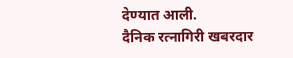देण्यात आली.
दैनिक रत्नागिरी खबरदार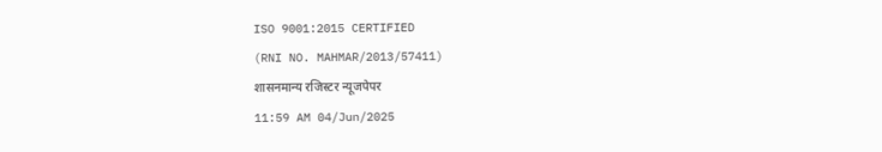ISO 9001:2015 CERTIFIED
(RNI NO. MAHMAR/2013/57411)
शासनमान्य रजिस्टर न्यूजपेपर
11:59 AM 04/Jun/2025